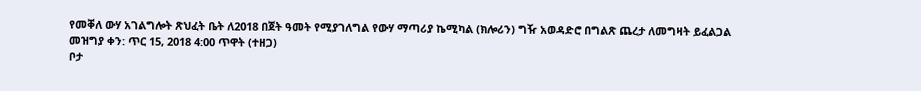የመቐለ ውሃ አገልግሎት ጽህፈት ቤት ለ2018 በጀት ዓመት የሚያገለግል የውሃ ማጣሪያ ኬሚካል (ክሎሪን) ግዥ አወዳድሮ በግልጽ ጨረታ ለመግዛት ይፈልጋል
መዝግያ ቀን: ጥር 15, 2018 4:00 ጥዋት (ተዘጋ)
ቦታ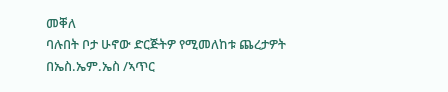መቐለ
ባሉበት ቦታ ሁኖው ድርጅትዎ የሚመለከቱ ጨረታዎት በኤስ.ኤም.ኤስ /ኣጥር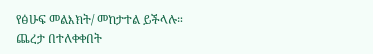የፅሁፍ መልእክት/ መከታተል ይችላሉ።
ጨረታ በተለቀቀበት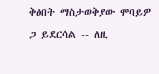ቅፅበት ማስታወቅያው ሞባይዎ ጋ ይደርሳል -- ለዚ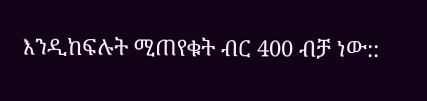እንዲከፍሉት ሚጠየቁት ብር 400 ብቻ ነው::